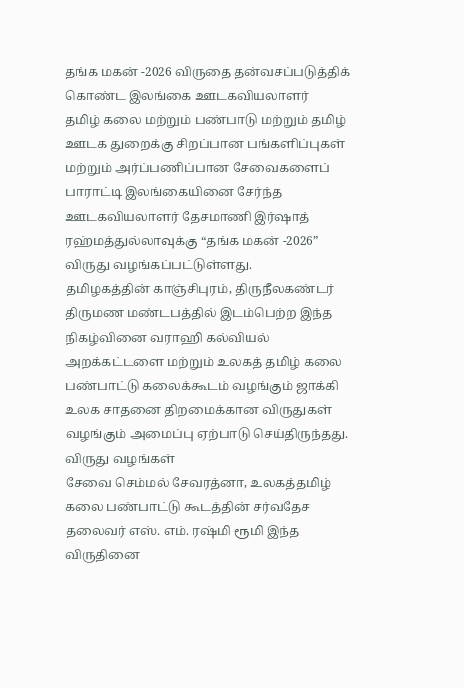தங்க மகன் -2026 விருதை தன்வசப்படுத்திக் கொண்ட இலங்கை ஊடகவியலாளர்
தமிழ் கலை மற்றும் பண்பாடு மற்றும் தமிழ் ஊடக துறைக்கு சிறப்பான பங்களிப்புகள் மற்றும் அர்ப்பணிப்பான சேவைகளைப் பாராட்டி இலங்கையினை சேர்ந்த ஊடகவியலாளர் தேசமாணி இர்ஷாத் ரஹ்மத்துல்லாவுக்கு “தங்க மகன் -2026” விருது வழங்கப்பட்டுள்ளது.
தமிழகத்தின் காஞ்சிபுரம், திருநீலகண்டர் திருமண மண்டபத்தில் இடம்பெற்ற இந்த நிகழ்வினை வராஹி கல்வியல் அறக்கட்டளை மற்றும் உலகத் தமிழ் கலை பண்பாட்டு கலைக்கூடம் வழங்கும் ஜாக்கி உலக சாதனை திறமைக்கான விருதுகள் வழங்கும் அமைப்பு ஏற்பாடு செய்திருந்தது.
விருது வழங்கள்
சேவை செம்மல் சேவரத்னா, உலகத்தமிழ் கலை பண்பாட்டு கூடத்தின் சர்வதேச தலைவர் எஸ். எம். ரஷ்மி ரூமி இந்த விருதினை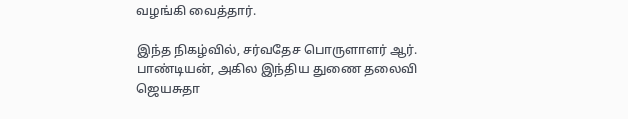வழங்கி வைத்தார்.

இந்த நிகழ்வில், சர்வதேச பொருளாளர் ஆர். பாண்டியன், அகில இந்திய துணை தலைவி ஜெயசுதா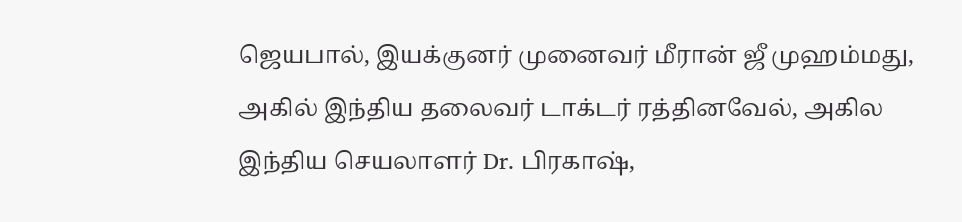ஜெயபால், இயக்குனர் முனைவர் மீரான் ஜீ முஹம்மது, அகில் இந்திய தலைவர் டாக்டர் ரத்தினவேல், அகில இந்திய செயலாளர் Dr. பிரகாஷ்,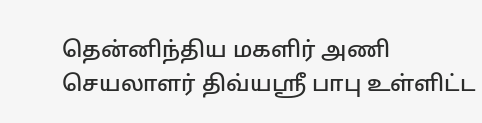தென்னிந்திய மகளிர் அணி செயலாளர் திவ்யஸ்ரீ பாபு உள்ளிட்ட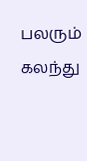பலரும் கலந்து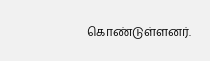கொண்டுள்ளனர்.